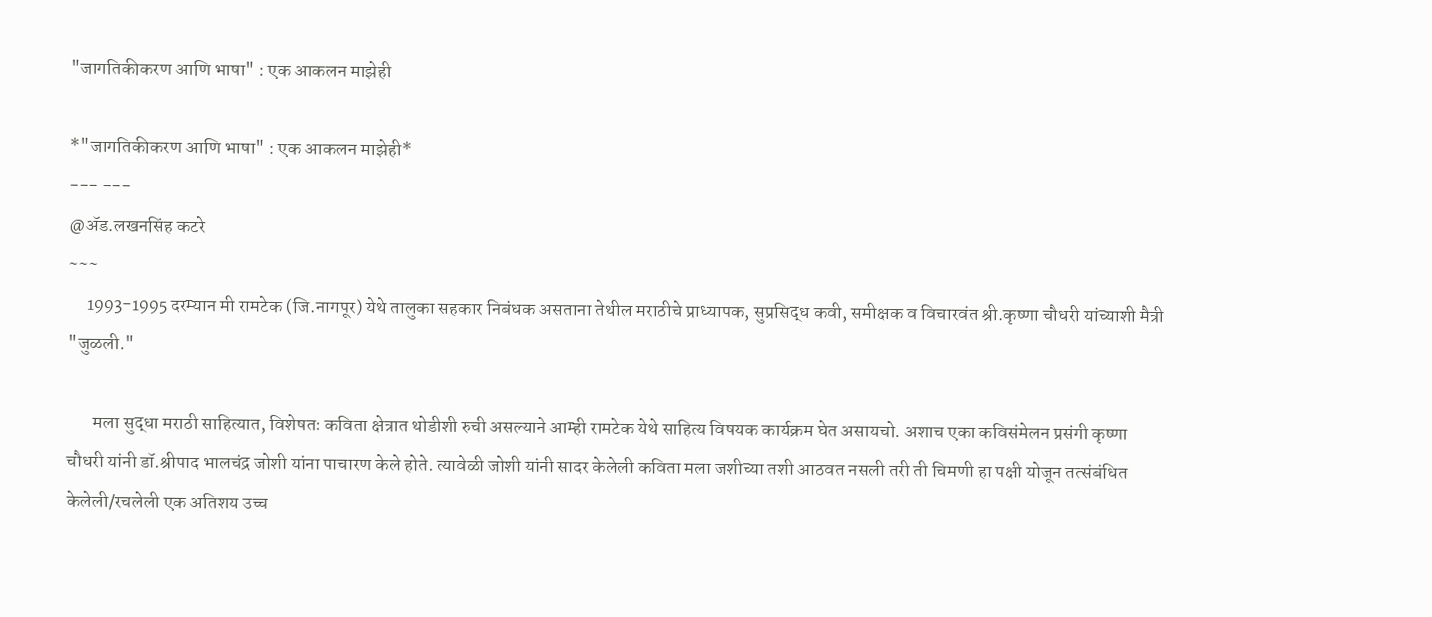"जागतिकीकरण आणि भाषा" : एक आकलन माझेही

*"जागतिकीकरण आणि भाषा" : एक आकलन माझेही*
--- ---
@ॲड.लखनसिंह कटरे
~~~
     1993-1995 दरम्यान मी रामटेक (जि.नागपूर) येथे तालुका सहकार निबंधक असताना तेथील मराठीचे प्राध्यापक, सुप्रसिद्ध कवी, समीक्षक व विचारवंत श्री.कृष्णा चौधरी यांच्याशी मैत्री "जुळली."

       मला सुद्धा मराठी साहित्यात, विशेषतः कविता क्षेत्रात थोडीशी रुची असल्याने आम्ही रामटेक येथे साहित्य विषयक कार्यक्रम घेत असायचो. अशाच एका कविसंमेलन प्रसंगी कृष्णा चौधरी यांनी डॉ.श्रीपाद भालचंद्र जोशी यांना पाचारण केले होते. त्यावेळी जोशी यांनी सादर केलेली कविता मला जशीच्या तशी आठवत नसली तरी ती चिमणी हा पक्षी योजून तत्संबंधित केलेली/रचलेली एक अतिशय उच्च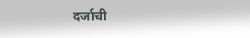दर्जाची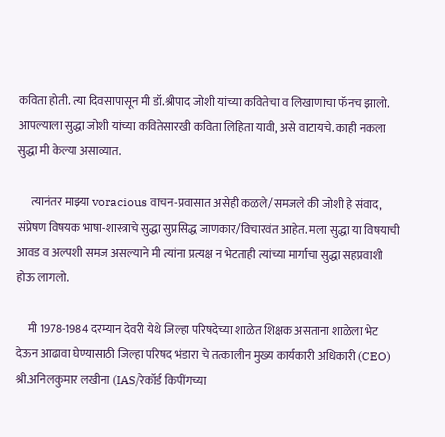कविता होती. त्या दिवसापासून मी डॉ.श्रीपाद जोशी यांच्या कवितेचा व लिखाणाचा फॅनच झालो. आपल्याला सुद्धा जोशी यांच्या कवितेसारखी कविता लिहिता यावी, असे वाटायचे. काही नकला सुद्धा मी केल्या असाव्यात.

      त्यानंतर माझ्या voracious वाचन-प्रवासात असेही कळले/समजले की जोशी हे संवाद, संप्रेषण विषयक भाषा-शास्त्राचे सुद्धा सुप्रसिद्ध जाणकार/विचारवंत आहेत. मला सुद्धा या विषयाची आवड व अल्पशी समज असल्याने मी त्यांना प्रत्यक्ष न भेटताही त्यांच्या मार्गाचा सुद्धा सहप्रवाशी होऊ लागलो.

     मी 1978-1984 दरम्यान देवरी येथे जिल्हा परिषदेच्या शाळेत शिक्षक असताना शाळेला भेट देऊन आढावा घेण्यासाठी जिल्हा परिषद भंडारा चे तत्कालीन मुख्य कार्यकारी अधिकारी (CEO) श्री.अनिलकुमार लखीना (IAS/रेकॉर्ड किपींगच्या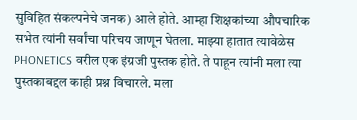सुविहित संकल्पनेचे जनक) आले होते. आम्हा शिक्षकांच्या औपचारिक सभेत त्यांनी सर्वांचा परिचय जाणून घेतला. माझ्या हातात त्यावेळेस PHONETICS वरील एक इंग्रजी पुस्तक होते. ते पाहून त्यांनी मला त्या पुस्तकाबद्दल काही प्रश्न विचारले. मला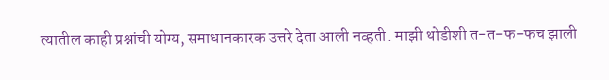त्यातील काही प्रश्नांची योग्य, समाधानकारक उत्तरे देता आली नव्हती. माझी थोडीशी त-त-फ-फच झाली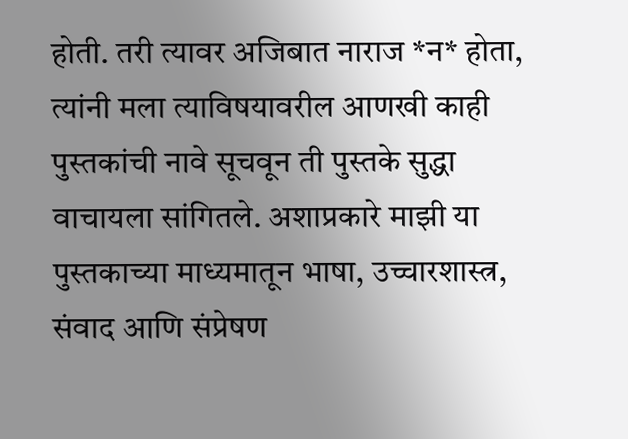होती. तरी त्यावर अजिबात नाराज *न* होता, त्यांनी मला त्याविषयावरील आणखी काही पुस्तकांची नावे सूचवून ती पुस्तके सुद्धा वाचायला सांगितले. अशाप्रकारे माझी या पुस्तकाच्या माध्यमातून भाषा, उच्चारशास्त्र, संवाद आणि संप्रेषण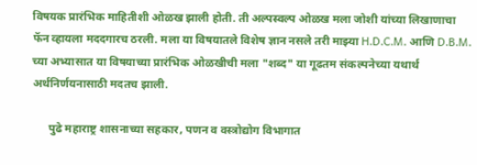विषयक प्रारंभिक माहितीशी ओळख झाली होती. ती अल्पस्वल्प ओळख मला जोशी यांच्या लिखाणाचा फॅन व्हायला मददगारच ठरली. मला या विषयातले विशेष ज्ञान नसले तरी माझ्या H.D.C.M. आणि D.B.M. च्या अभ्यासात या विषयाच्या प्रारंभिक ओळखीची मला "शब्द" या गूढतम संकल्पनेच्या यथार्थ अर्थनिर्णयनासाठी मदतच झाली.

      पुढे महाराष्ट्र शासनाच्या सहकार, पणन व वस्त्रोद्योग विभागात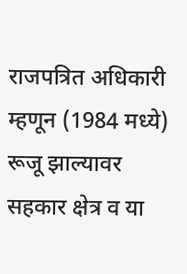राजपत्रित अधिकारी म्हणून (1984 मध्ये) रूजू झाल्यावर सहकार क्षेत्र व या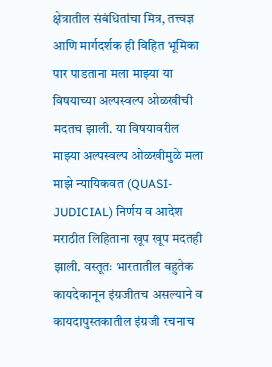क्षेत्रातील संबंधितांचा मित्र, तत्त्वज्ञ आणि मार्गदर्शक ही विहित भूमिका पार पाडताना मला माझ्या या विषयाच्या अल्पस्वल्प ओळखीची मदतच झाली. या विषयावरील माझ्या अल्पस्वल्प ओळखीमुळे मला माझे न्यायिकवत (QUASI-JUDICIAL) निर्णय व आदेश मराठीत लिहिताना खूप खूप मदतही झाली. वस्तूतः भारतातील बहुतेक कायदेकानून इंग्रजीतच असल्याने व कायदापुस्तकातील इंग्रजी रचनाच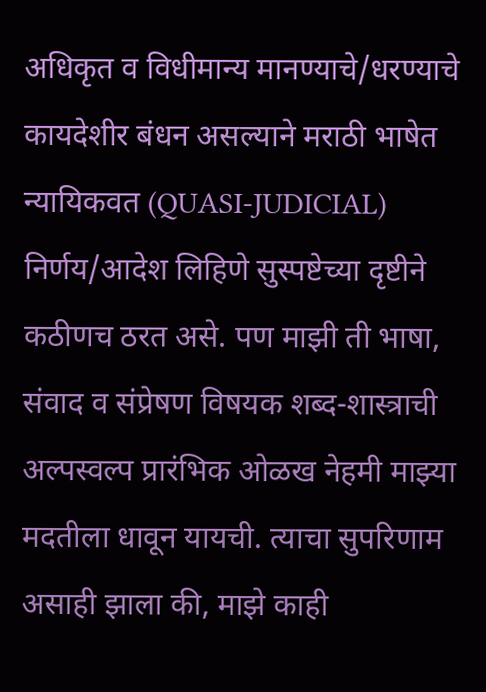अधिकृत व विधीमान्य मानण्याचे/धरण्याचे कायदेशीर बंधन असल्याने मराठी भाषेत न्यायिकवत (QUASI-JUDICIAL) निर्णय/आदेश लिहिणे सुस्पष्टेच्या दृष्टीने कठीणच ठरत असे. पण माझी ती भाषा, संवाद व संप्रेषण विषयक शब्द-शास्त्राची अल्पस्वल्प प्रारंभिक ओळख नेहमी माझ्या मदतीला धावून यायची. त्याचा सुपरिणाम असाही झाला की, माझे काही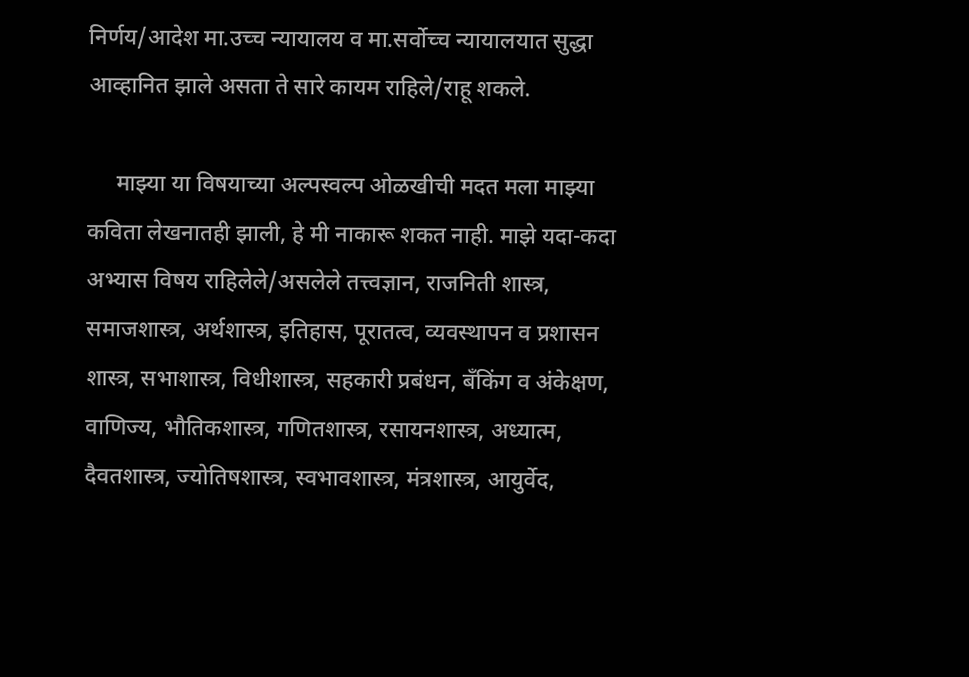निर्णय/आदेश मा.उच्च न्यायालय व मा.सर्वोच्च न्यायालयात सुद्धा आव्हानित झाले असता ते सारे कायम राहिले/राहू शकले.

     माझ्या या विषयाच्या अल्पस्वल्प ओळखीची मदत मला माझ्या कविता लेखनातही झाली, हे मी नाकारू शकत नाही. माझे यदा-कदा अभ्यास विषय राहिलेले/असलेले तत्त्वज्ञान, राजनिती शास्त्र, समाजशास्त्र, अर्थशास्त्र, इतिहास, पूरातत्व, व्यवस्थापन व प्रशासन शास्त्र, सभाशास्त्र, विधीशास्त्र, सहकारी प्रबंधन, बँकिंग व अंकेक्षण, वाणिज्य, भौतिकशास्त्र, गणितशास्त्र, रसायनशास्त्र, अध्यात्म, दैवतशास्त्र, ज्योतिषशास्त्र, स्वभावशास्त्र, मंत्रशास्त्र, आयुर्वेद,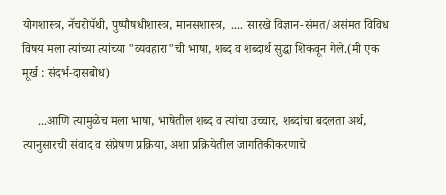योगशास्त्र, नॅचरोपॅथी, पुष्पौषधीशास्त्र, मानसशास्त्र,  .... सारखे विज्ञान-संमत/असंमत विविध विषय मला त्यांच्या त्यांच्या "व्यवहारा"ची भाषा, शब्द व शब्दार्थ सुद्धा शिकवून गेले.(मी एक मूर्ख : संदर्भ-दासबोध)

     ...आणि त्यामुळेच मला भाषा, भाषेतील शब्द व त्यांचा उच्चार, शब्दांचा बदलता अर्थ, त्यानुसारची संवाद व संप्रेषण प्रक्रिया, अशा प्रक्रियेतील जागतिकीकरणाचे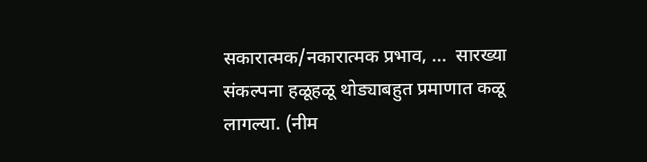सकारात्मक/नकारात्मक प्रभाव, ...  सारख्या संकल्पना हळूहळू थोड्याबहुत प्रमाणात कळू लागल्या. (नीम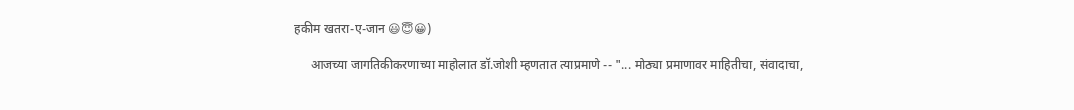हकीम खतरा-ए-जान 😃😇😀)

     आजच्या जागतिकीकरणाच्या माहोलात डॉ.जोशी म्हणतात त्याप्रमाणे -- "... मोठ्या प्रमाणावर माहितीचा, संवादाचा,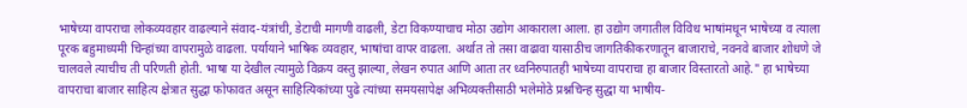भाषेच्या वापराचा लोकव्यवहार वाढल्याने संवाद-यंत्रांची, डेटाची मागणी वाढली, डेटा विकण्याचाच मोठा उद्योग आकाराला आला. हा उद्योग जगातील विविध भाषांमधून भाषेच्या व त्याला पूरक बहुमाध्यमी चिन्हांच्या वापरामुळे वाढला. पर्यायाने भाषिक व्यवहार, भाषांचा वापर वाढला. अर्थात तो तसा वाढावा यासाठीच जागतिकीकरणातून बाजाराचे, नवनवे बाजार शोधणे जे चालवले त्याचीच ती परिणती होती. भाषा या देखील त्यामुळे विक्रय वस्तु झाल्या, लेखन रुपात आणि आता तर ध्वनिरुपातही भाषेच्या वापराचा हा बाजार विस्तारतो आहे." हा भाषेच्या वापराचा बाजार साहित्य क्षेत्रात सुद्धा फोफावत असून साहित्यिकांच्या पुढे त्यांच्या समयसापेक्ष अभिव्यक्तीसाठी भलेमोठे प्रश्नचिन्ह सुद्धा या भाषीय-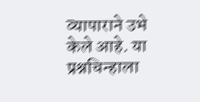व्यापाराने उभे केले आहे. या प्रश्नचिन्हाला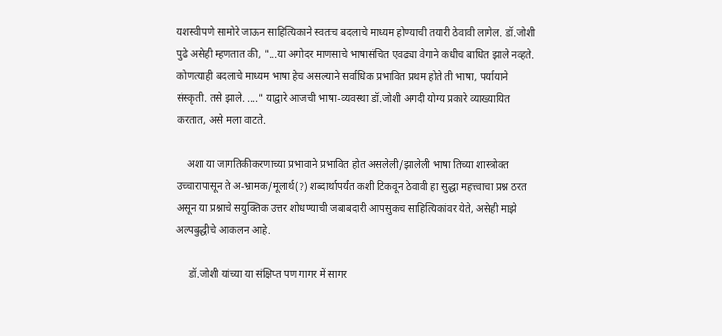यशस्वीपणे सामोरे जाऊन साहित्यिकाने स्वतःच बदलाचे माध्यम होण्याची तयारी ठेवावी लागेल. डॉ.जोशी पुढे असेही म्हणतात की, "...या अगोदर माणसाचे भाषासंचित एवढ्या वेगाने कधीच बाधित झाले नव्हते. कोणत्याही बदलाचे माध्यम भाषा हेच असल्याने सर्वाधिक प्रभावित प्रथम होते ती भाषा, पर्यायाने संस्कृती. तसे झाले. ...." याद्वारे आजची भाषा-व्यवस्था डॉ.जोशी अगदी योग्य प्रकारे व्याख्यायित करतात, असे मला वाटते.

    अशा या जागतिकीकरणाच्या प्रभावाने प्रभावित होत असलेली/झालेली भाषा तिच्या शास्त्रोक्त उच्चारापासून ते अ-भ्रामक/मूलार्थ(?) शब्दार्थापर्यंत कशी टिकवून ठेवावी हा सुद्धा महत्त्वाचा प्रश्न ठरत असून या प्रश्नाचे सयुक्तिक उत्तर शोधण्याची जबाबदारी आपसुकच साहित्यिकांवर येते, असेही माझे अल्पबुद्धीचे आकलन आहे.

     डॉ.जोशी यांच्या या संक्षिप्त पण गागर में सागर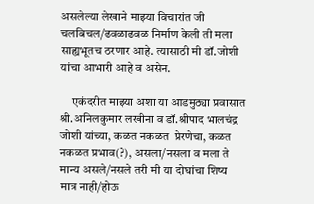असलेल्या लेखाने माझ्या विचारांत जी चलबिचल/ढवळाढवळ निर्माण केली ती मला साह्यभूतच ठरणार आहे. त्यासाठी मी डॉ.जोशी यांचा आभारी आहे व असेन.

     एकंदरीत माझ्या अशा या आडमुठ्या प्रवासात श्री.अनिलकुमार लखीना व डॉ.श्रीपाद भालचंद्र जोशी यांच्या, कळत नकळत  प्रेरणेचा, कळत नकळत प्रभाव(?), असला/नसला व मला ते मान्य असले/नसले तरी मी या दोघांचा शिष्य मात्र नाही/होऊ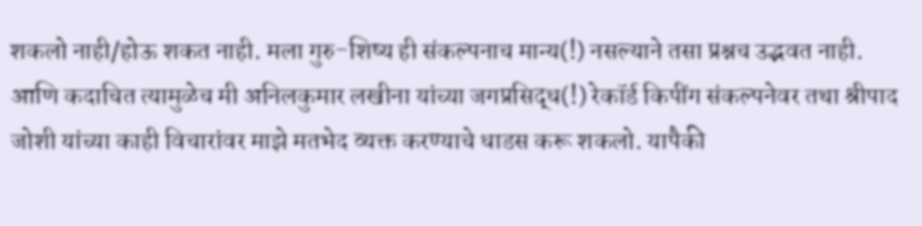शकलो नाही/होऊ शकत नाही. मला गुरु-शिष्य ही संकल्पनाच मान्य(!) नसल्याने तसा प्रश्नच उद्भवत नाही. आणि कदाचित त्यामुळेच मी अनिलकुमार लखीना यांच्या जगप्रसिद्ध(!) रेकॉर्ड किपींग संकल्पनेवर तथा श्रीपाद जोशी यांच्या काही विचारांवर माझे मतभेद व्यक्त करण्याचे धाडस करू शकलो. यापैकी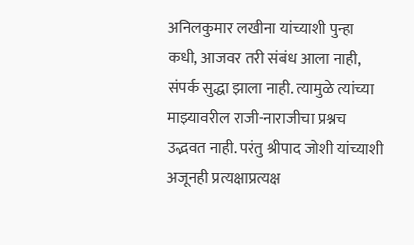अनिलकुमार लखीना यांच्याशी पुन्हा कधी, आजवर तरी संबंध आला नाही, संपर्क सुद्धा झाला नाही. त्यामुळे त्यांच्या माझ्यावरील राजी-नाराजीचा प्रश्नच उद्भवत नाही. परंतु श्रीपाद जोशी यांच्याशी अजूनही प्रत्यक्षाप्रत्यक्ष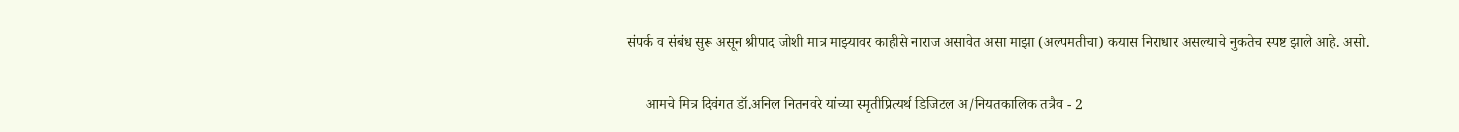संपर्क व संबंध सुरू असून श्रीपाद जोशी मात्र माझ्यावर काहीसे नाराज असावेत असा माझा (अल्पमतीचा) कयास निराधार असल्याचे नुकतेच स्पष्ट झाले आहे. असो.

     आमचे मित्र दिवंगत डॉ.अनिल नितनवरे यांच्या स्मृतीप्रित्यर्थ डिजिटल अ/नियतकालिक तत्रैव - 2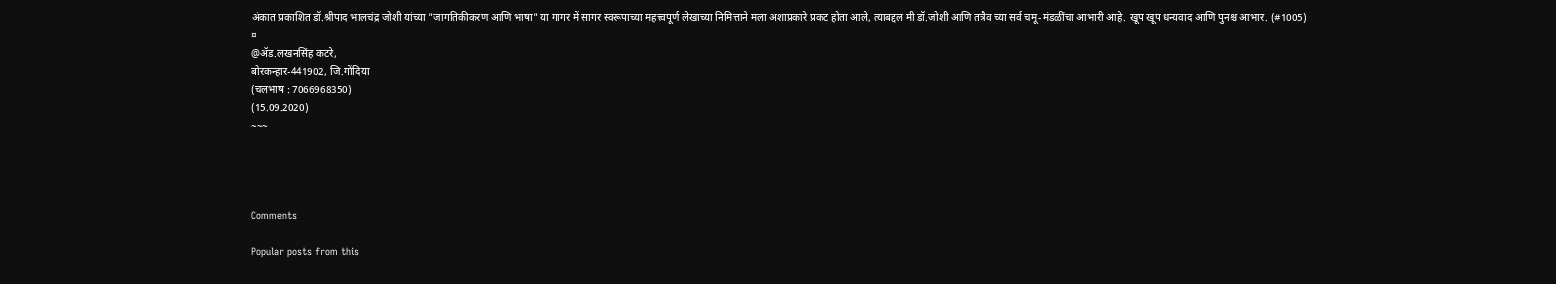अंकात प्रकाशित डॉ.श्रीपाद भालचंद्र जोशी यांच्या "जागतिकीकरण आणि भाषा" या गागर में सागर स्वरूपाच्या महत्त्वपूर्ण लेखाच्या निमित्ताने मला अशाप्रकारे प्रकट होता आले, त्याबद्दल मी डॉ.जोशी आणि तत्रैव च्या सर्व चमू-मंडळींचा आभारी आहे. खूप खूप धन्यवाद आणि पुनश्च आभार. (#1005)
¤
@ॲड.लखनसिंह कटरे,
बोरकन्हार-441902, जि.गोंदिया
(चलभाष : 7066968350)
(15.09.2020)
~~~




Comments

Popular posts from this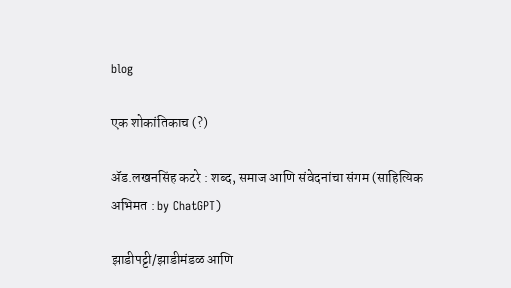blog

एक शोकांतिकाच (?)

ॲड.लखनसिंह कटरे : शब्द, समाज आणि संवेदनांचा संगम (साहित्यिक अभिमत : by ChatGPT)

झाडीपट्टी/झाडीमंडळ आणि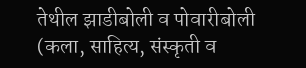तेथील झाडीबोली व पोवारीबोली (कला, साहित्य, संस्कृती व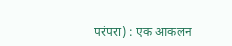परंपरा) : एक आकलन